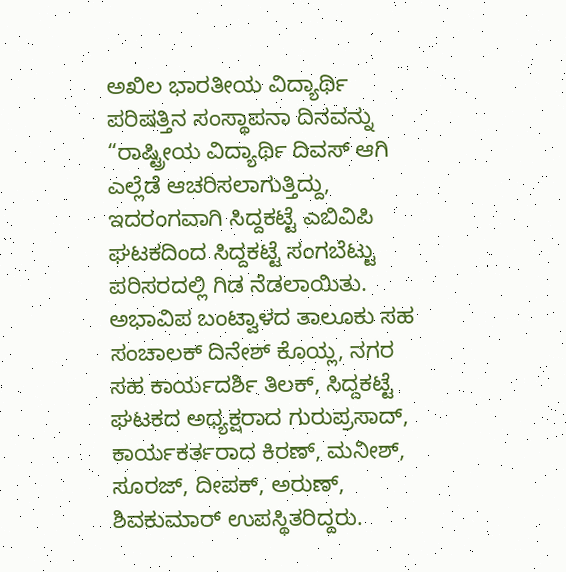ಅಖಿಲ ಭಾರತೀಯ ವಿದ್ಯಾರ್ಥಿ ಪರಿಷತ್ತಿನ ಸಂಸ್ಥಾಪನಾ ದಿನವನ್ನು “ರಾಷ್ಟ್ರೀಯ ವಿದ್ಯಾರ್ಥಿ ದಿವಸ್ ಆಗಿ ಎಲ್ಲೆಡೆ ಆಚರಿಸಲಾಗುತ್ತಿದ್ದು, ಇದರಂಗವಾಗಿ ಸಿದ್ದಕಟ್ಟೆ ಎಬಿವಿಪಿ ಘಟಕದಿಂದ ಸಿದ್ದಕಟ್ಟೆ ಸಂಗಬೆಟ್ಟು ಪರಿಸರದಲ್ಲಿ ಗಿಡ ನೆಡಲಾಯಿತು. ಅಭಾವಿಪ ಬಂಟ್ವಾಳದ ತಾಲೂಕು ಸಹ ಸಂಚಾಲಕ್ ದಿನೇಶ್ ಕೊಯ್ಲ, ನಗರ ಸಹ ಕಾರ್ಯದರ್ಶಿ ತಿಲಕ್, ಸಿದ್ದಕಟ್ಟೆ ಘಟಕದ ಅಧ್ಯಕ್ಷರಾದ ಗುರುಪ್ರಸಾದ್, ಕಾರ್ಯಕರ್ತರಾದ ಕಿರಣ್, ಮನೀಶ್, ಸೂರಜ್, ದೀಪಕ್, ಅರುಣ್, ಶಿವಕುಮಾರ್ ಉಪಸ್ಥಿತರಿದ್ದರು.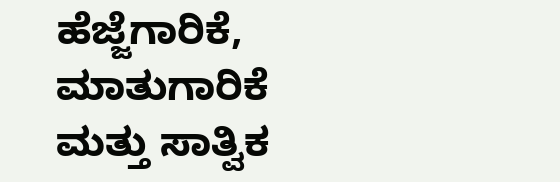ಹೆಜ್ಜೆಗಾರಿಕೆ, ಮಾತುಗಾರಿಕೆ ಮತ್ತು ಸಾತ್ವಿಕ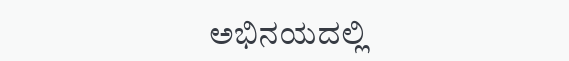ಅಭಿನಯದಲ್ಲಿ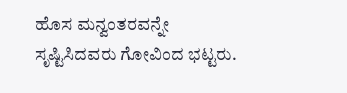ಹೊಸ ಮನ್ವಂತರವನ್ನೇ ಸೃಷ್ಟಿಸಿದವರು ಗೋವಿಂದ ಭಟ್ಟರು.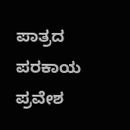ಪಾತ್ರದ ಪರಕಾಯ ಪ್ರವೇಶ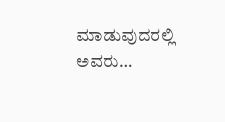ಮಾಡುವುದರಲ್ಲಿ ಅವರು…